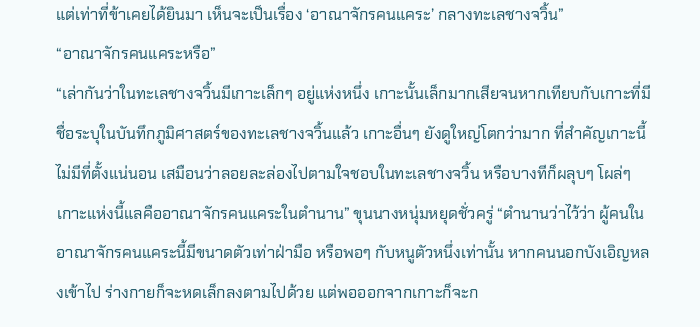แต่เท่าที่ข้าเคยได้ยินมา เห็นจะเป็นเรื่อง ‘อาณาจักรคนแคระ’ กลางทะเลชางจวิ้น”
“อาณาจักรคนแคระหรือ”
“เล่ากันว่าในทะเลชางจวิ้นมีเกาะเล็กๆ อยู่แห่งหนึ่ง เกาะนั้นเล็กมากเสียจนหากเทียบกับเกาะที่มีชื่อระบุในบันทึกภูมิศาสตร์ของทะเลชางจวิ้นแล้ว เกาะอื่นๆ ยังดูใหญ่โตกว่ามาก ที่สำคัญเกาะนี้ไม่มีที่ตั้งแน่นอน เสมือนว่าลอยละล่องไปตามใจชอบในทะเลชางจวิ้น หรือบางทีก็ผลุบๆ โผล่ๆ เกาะแห่งนี้แลคืออาณาจักรคนแคระในตำนาน” ขุนนางหนุ่มหยุดชั่วครู่ “ตำนานว่าไว้ว่า ผู้คนในอาณาจักรคนแคระนี้มีขนาดตัวเท่าฝ่ามือ หรือพอๆ กับหนูตัวหนึ่งเท่านั้น หากคนนอกบังเอิญหลงเข้าไป ร่างกายก็จะหดเล็กลงตามไปด้วย แต่พอออกจากเกาะก็จะก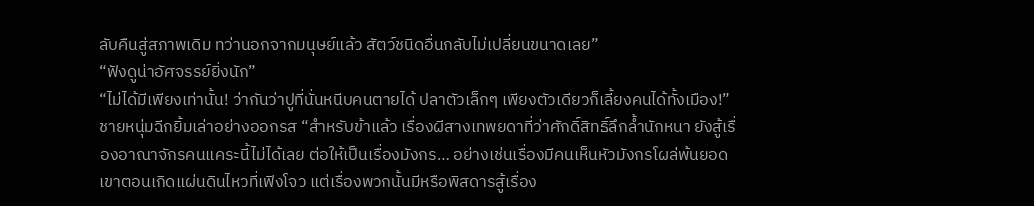ลับคืนสู่สภาพเดิม ทว่านอกจากมนุษย์แล้ว สัตว์ชนิดอื่นกลับไม่เปลี่ยนขนาดเลย”
“ฟังดูน่าอัศจรรย์ยิ่งนัก”
“ไม่ได้มีเพียงเท่านั้น! ว่ากันว่าปูที่นั่นหนีบคนตายได้ ปลาตัวเล็กๆ เพียงตัวเดียวก็เลี้ยงคนได้ทั้งเมือง!” ชายหนุ่มฉีกยิ้มเล่าอย่างออกรส “สำหรับข้าแล้ว เรื่องผีสางเทพยดาที่ว่าศักดิ์สิทธิ์ลึกล้ำนักหนา ยังสู้เรื่องอาณาจักรคนแคระนี้ไม่ได้เลย ต่อให้เป็นเรื่องมังกร… อย่างเช่นเรื่องมีคนเห็นหัวมังกรโผล่พ้นยอดเขาตอนเกิดแผ่นดินไหวที่เฟิงโจว แต่เรื่องพวกนั้นมีหรือพิสดารสู้เรื่อง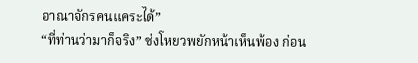อาณาจักรคนแคระได้”
“ที่ท่านว่ามาก็จริง” ซ่งโหยวพยักหน้าเห็นพ้อง ก่อน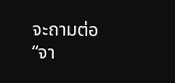จะถามต่อ “จา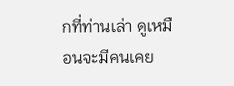กที่ท่านเล่า ดูเหมือนจะมีคนเคย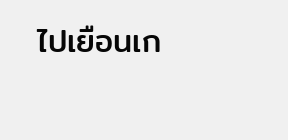ไปเยือนเก